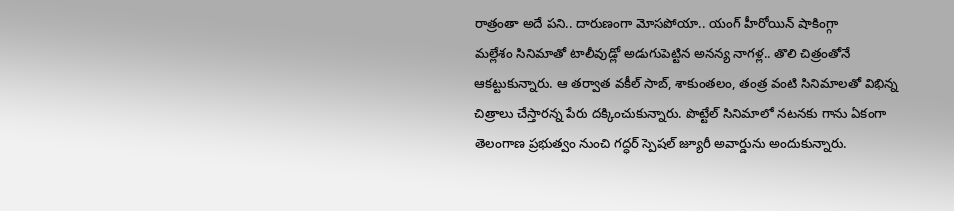రాత్రంతా అదే పని.. దారుణంగా మోసపోయా.. యంగ్ హీరోయిన్ షాకింగ్గా
మల్లేశం సినిమాతో టాలీవుడ్లో అడుగుపెట్టిన అనన్య నాగళ్ల.. తొలి చిత్రంతోనే ఆకట్టుకున్నారు. ఆ తర్వాత వకీల్ సాబ్, శాకుంతలం, తంత్ర వంటి సినిమాలతో విభిన్న చిత్రాలు చేస్తారన్న పేరు దక్కించుకున్నారు. పొట్టేల్ సినిమాలో నటనకు గాను ఏకంగా తెలంగాణ ప్రభుత్వం నుంచి గద్ధర్ స్పెషల్ జ్యూరీ అవార్డును అందుకున్నారు.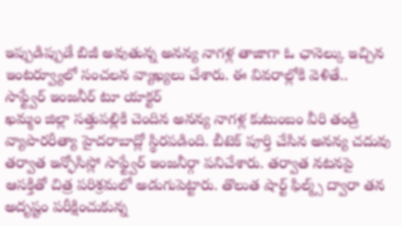ఇప్పుడిప్పుడే బిజీ అవుతున్న అనన్య నాగళ్ల తాజాగా ఓ ఛానెల్కు ఇచ్చిన ఇంటర్వ్యూలో సంచలన వ్యాఖ్యలు చేశారు. ఈ వివరాల్లోకి వెళితే..
సాఫ్ట్వేర్ ఇంజనీర్ టూ యాక్టర్
ఖమ్మం జిల్లా సత్తుపల్లికి చెందిన అనన్య నాగళ్ల కుటుంబం వీరి తండ్రి వ్యాపారరీత్యా హైదరాబాద్లో స్థిరపడింది. బీటెక్ పూర్తి చేసిన అనన్య చదువు తర్వాత ఇన్ఫోసిస్లో సాఫ్ట్వేర్ ఇంజనీర్గా పనిచేశారు. తర్వాత నటనపై ఆసక్తితో చిత్ర పరిశ్రమలో అడుగుపెట్టారు. తొలుత షార్ట్ ఫిల్మ్స్ ద్వారా తన అదృష్టం పరీక్షించుకున్న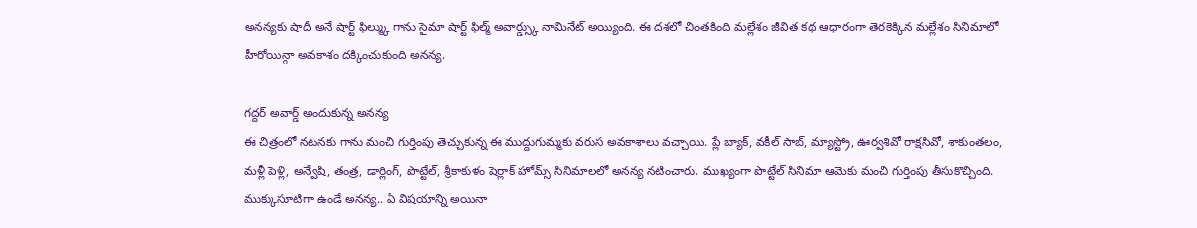అనన్యకు షాదీ అనే షార్ట్ ఫిల్మ్కు గాను సైమా షార్ట్ ఫిల్మ్ అవార్డ్స్కు నామినేట్ అయ్యింది. ఈ దశలో చింతకింది మల్లేశం జీవిత కథ ఆధారంగా తెరకెక్కిన మల్లేశం సినిమాలో హీరోయిన్గా అవకాశం దక్కించుకుంది అనన్య.

గద్దర్ అవార్డ్ అందుకున్న అనన్య
ఈ చిత్రంలో నటనకు గాను మంచి గుర్తింపు తెచ్చుకున్న ఈ ముద్దుగుమ్మకు వరుస అవకాశాలు వచ్చాయి. ప్లే బ్యాక్, వకీల్ సాబ్, మ్యాస్ట్రో, ఊర్వశివో రాక్షసివో, శాకుంతలం, మళ్లీ పెళ్లి, అన్వేషి, తంత్ర, డార్లింగ్, పొట్టేల్, శ్రీకాకుళం షెర్లాక్ హోమ్స్ సినిమాలలో అనన్య నటించారు. ముఖ్యంగా పొట్టేల్ సినిమా ఆమెకు మంచి గుర్తింపు తీసుకొచ్చింది. ముక్కుసూటిగా ఉండే అనన్య.. ఏ విషయాన్ని అయినా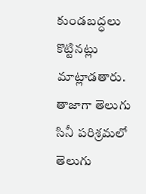కుండబద్ధలు కొట్టినట్లు మాట్లాడతారు. తాజాగా తెలుగు సినీ పరిశ్రమలో తెలుగు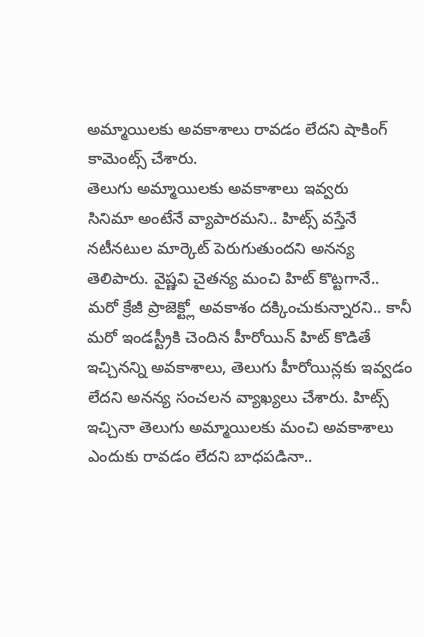అమ్మాయిలకు అవకాశాలు రావడం లేదని షాకింగ్ కామెంట్స్ చేశారు.
తెలుగు అమ్మాయిలకు అవకాశాలు ఇవ్వరు
సినిమా అంటేనే వ్యాపారమని.. హిట్స్ వస్తేనే నటీనటుల మార్కెట్ పెరుగుతుందని అనన్య తెలిపారు. వైష్ణవి చైతన్య మంచి హిట్ కొట్టగానే.. మరో క్రేజీ ప్రాజెక్ట్లో అవకాశం దక్కించుకున్నారని.. కానీ మరో ఇండస్ట్రీకి చెందిన హీరోయిన్ హిట్ కొడితే ఇచ్చినన్ని అవకాశాలు, తెలుగు హీరోయిన్లకు ఇవ్వడం లేదని అనన్య సంచలన వ్యాఖ్యలు చేశారు. హిట్స్ ఇచ్చినా తెలుగు అమ్మాయిలకు మంచి అవకాశాలు ఎందుకు రావడం లేదని బాధపడినా..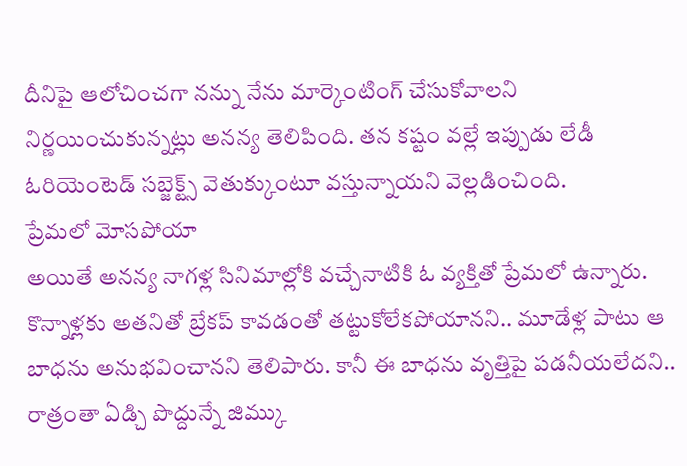దీనిపై ఆలోచించగా నన్ను నేను మార్కెంటింగ్ చేసుకోవాలని నిర్ణయించుకున్నట్లు అనన్య తెలిపింది. తన కష్టం వల్లే ఇప్పుడు లేడీ ఓరియెంటెడ్ సబ్జెక్ట్స్ వెతుక్కుంటూ వస్తున్నాయని వెల్లడించింది.
ప్రేమలో మోసపోయా
అయితే అనన్య నాగళ్ల సినిమాల్లోకి వచ్చేనాటికి ఓ వ్యక్తితో ప్రేమలో ఉన్నారు. కొన్నాళ్లకు అతనితో బ్రేకప్ కావడంతో తట్టుకోలేకపోయానని.. మూడేళ్ల పాటు ఆ బాధను అనుభవించానని తెలిపారు. కానీ ఈ బాధను వృత్తిపై పడనీయలేదని.. రాత్రంతా ఏడ్చి పొద్దున్నే జిమ్కు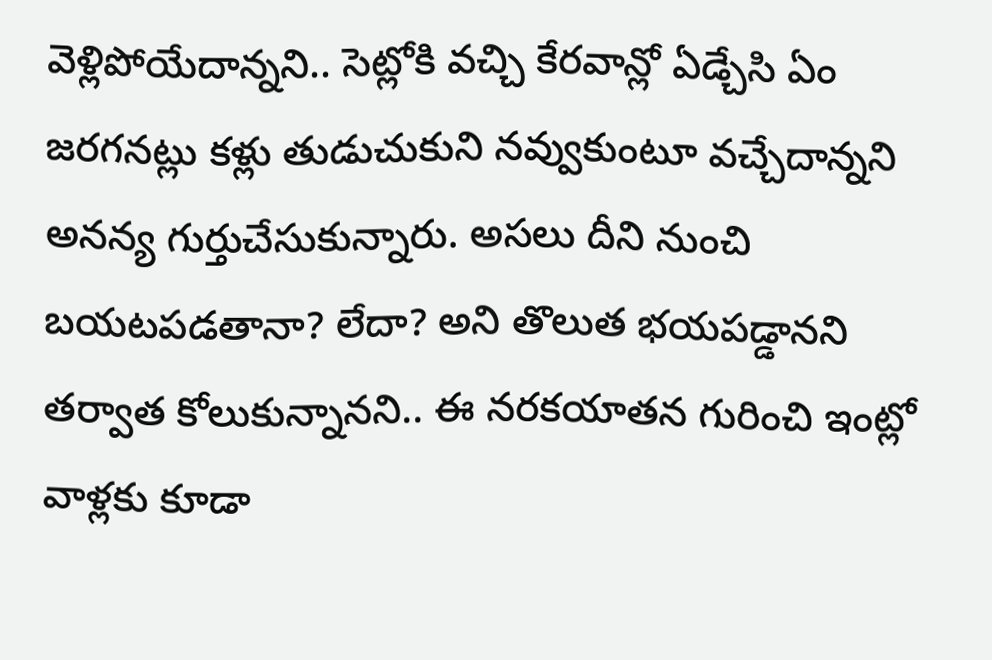వెళ్లిపోయేదాన్నని.. సెట్లోకి వచ్చి కేరవాన్లో ఏడ్చేసి ఏం జరగనట్లు కళ్లు తుడుచుకుని నవ్వుకుంటూ వచ్చేదాన్నని అనన్య గుర్తుచేసుకున్నారు. అసలు దీని నుంచి బయటపడతానా? లేదా? అని తొలుత భయపడ్డానని తర్వాత కోలుకున్నానని.. ఈ నరకయాతన గురించి ఇంట్లో వాళ్లకు కూడా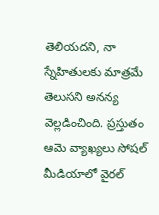తెలియదని, నా స్నేహితులకు మాత్రమే తెలుసని అనన్య వెల్లడించింది. ప్రస్తుతం ఆమె వ్యాఖ్యలు సోషల్ మీడియాలో వైరల్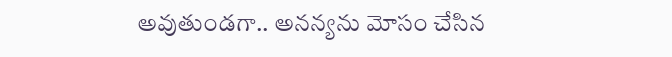అవుతుండగా.. అనన్యను మోసం చేసిన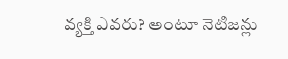వ్యక్తి ఎవరు? అంటూ నెటిజన్లు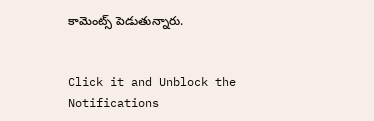కామెంట్స్ పెడుతున్నారు.


Click it and Unblock the Notifications